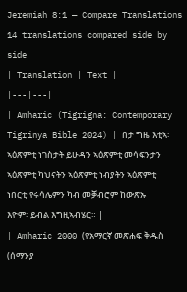Jeremiah 8:1 — Compare Translations
14 translations compared side by side
| Translation | Text |
|---|---|
| Amharic (Tigrigna: Contemporary Tigrinya Bible 2024) | በታ ግዜ እቲኣ፡ ኣዕጽምቲ ነገስታት ይሁዳን ኣዕጽምቲ መሳፍንታን ኣዕጽምቲ ካህናትን ኣዕጽምቲ ነብያትን ኣዕጽምቲ ነበርቲ የሩሳሌምን ካብ መቓብሮም ከውጽኡ እዮም፡ ይብል እግዚኣብሄር። |
| Amharic 2000 (የአማርኛ መጽሐፍ ቅዱስ (ሰማንያ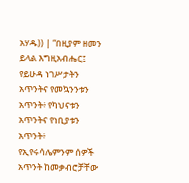አሃዱ)) | “በዚያም ዘመን ይላል እግዚአብሔር፤ የይሁዳ ነገሥታትን አጥንትና የመኳንንቱን አጥንት፥ የካህናቱን አጥንትና የነቢያቱን አጥንት፥ የኢየሩሳሌምንም ሰዎች አጥንት ከመቃብሮቻቸው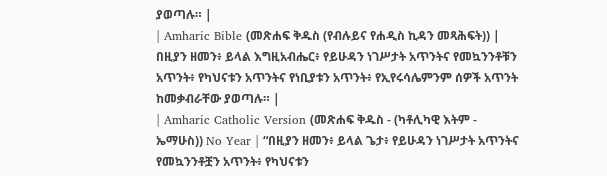ያወጣሉ። |
| Amharic Bible (መጽሐፍ ቅዱስ (የብሉይና የሐዲስ ኪዳን መጻሕፍት)) | በዚያን ዘመን፥ ይላል እግዚአብሔር፥ የይሁዳን ነገሥታት አጥንትና የመኳንንቶቹን አጥንት፥ የካህናቱን አጥንትና የነቢያቱን አጥንት፥ የኢየሩሳሌምንም ሰዎች አጥንት ከመቃብራቸው ያወጣሉ። |
| Amharic Catholic Version (መጽሐፍ ቅዱስ - (ካቶሊካዊ እትም - ኤማሁስ)) No Year | “በዚያን ዘመን፥ ይላል ጌታ፥ የይሁዳን ነገሥታት አጥንትና የመኳንንቶቿን አጥንት፥ የካህናቱን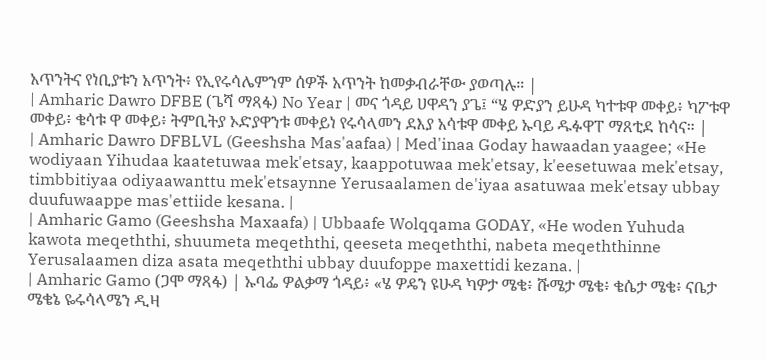አጥንትና የነቢያቱን አጥንት፥ የኢየሩሳሌምንም ሰዎች አጥንት ከመቃብራቸው ያወጣሉ። |
| Amharic Dawro DFBE (ጌሻ ማጻፋ) No Year | መና ጎዳይ ሀዋዳን ያጌ፤ “ሄ ዎድያን ይሁዳ ካተቱዋ መቀይ፥ ካፖቱዋ መቀይ፥ ቄሳቱ ዋ መቀይ፥ ትምቢትያ ኦድያዋንቱ መቀይነ የሩሳላመን ደእያ አሳቱዋ መቀይ ኡባይ ዱፉዋፐ ማጸቲደ ከሳና። |
| Amharic Dawro DFBLVL (Geeshsha Mas'aafaa) | Med'inaa Goday hawaadan yaagee; «He wodiyaan Yihudaa kaatetuwaa mek'etsay, kaappotuwaa mek'etsay, k'eesetuwaa mek'etsay, timbbitiyaa odiyaawanttu mek'etsaynne Yerusaalamen de'iyaa asatuwaa mek'etsay ubbay duufuwaappe mas'ettiide kesana. |
| Amharic Gamo (Geeshsha Maxaafa) | Ubbaafe Wolqqama GODAY, «He woden Yuhuda kawota meqeththi, shuumeta meqeththi, qeeseta meqeththi, nabeta meqeththinne Yerusalaamen diza asata meqeththi ubbay duufoppe maxettidi kezana. |
| Amharic Gamo (ጋሞ ማጻፋ) | ኡባፌ ዎልቃማ ጎዳይ፥ «ሄ ዎዴን ዩሁዳ ካዎታ ሜቄ፥ ሹሜታ ሜቄ፥ ቄሴታ ሜቄ፥ ናቤታ ሜቄኔ ዬሩሳላሜን ዲዛ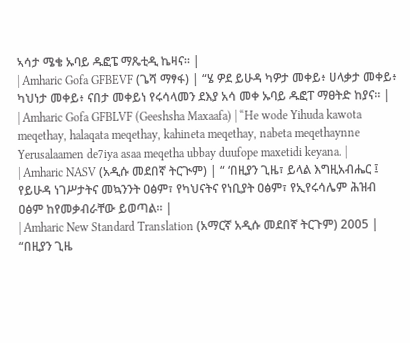ኣሳታ ሜቄ ኡባይ ዱፎፔ ማጼቲዲ ኬዛና። |
| Amharic Gofa GFBEVF (ጌሻ ማፃፋ) | “ሄ ዎደ ይሁዳ ካዎታ መቀይ፥ ሀላቃታ መቀይ፥ ካህነታ መቀይ፥ ናበታ መቀይነ የሩሳላመን ደእያ አሳ መቀ ኡባይ ዱፎፐ ማፀትድ ከያና። |
| Amharic Gofa GFBLVF (Geeshsha Maxaafa) | “He wode Yihuda kawota meqethay, halaqata meqethay, kahineta meqethay, nabeta meqethaynne Yerusalaamen de7iya asaa meqetha ubbay duufope maxetidi keyana. |
| Amharic NASV (አዲሱ መደበኛ ትርጒም) | “ ‘በዚያን ጊዜ፣ ይላል እግዚአብሔር ፤ የይሁዳ ነገሥታትና መኳንንት ዐፅም፣ የካህናትና የነቢያት ዐፅም፣ የኢየሩሳሌም ሕዝብ ዐፅም ከየመቃብራቸው ይወጣል። |
| Amharic New Standard Translation (አማርኛ አዲሱ መደበኛ ትርጉም) 2005 | “በዚያን ጊዜ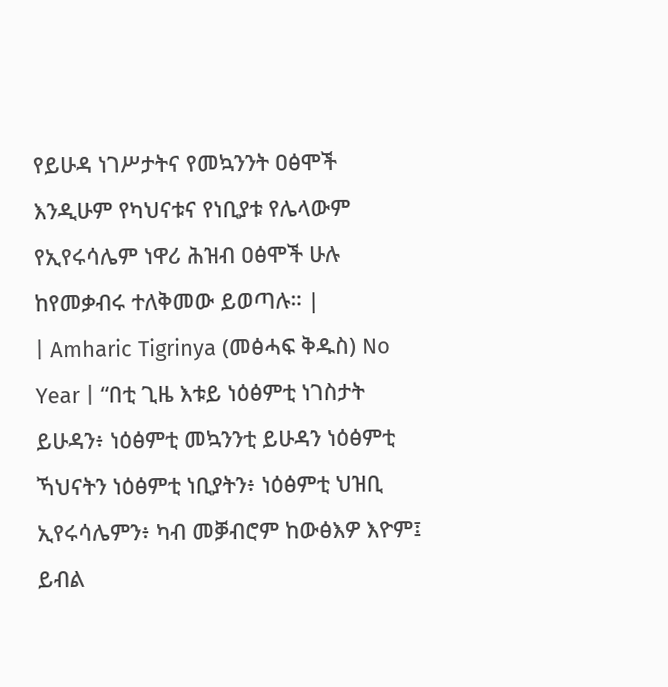የይሁዳ ነገሥታትና የመኳንንት ዐፅሞች እንዲሁም የካህናቱና የነቢያቱ የሌላውም የኢየሩሳሌም ነዋሪ ሕዝብ ዐፅሞች ሁሉ ከየመቃብሩ ተለቅመው ይወጣሉ። |
| Amharic Tigrinya (መፅሓፍ ቅዱስ) No Year | “በቲ ጊዜ እቱይ ነዕፅምቲ ነገስታት ይሁዳን፥ ነዕፅምቲ መኳንንቲ ይሁዳን ነዕፅምቲ ኻህናትን ነዕፅምቲ ነቢያትን፥ ነዕፅምቲ ህዝቢ ኢየሩሳሌምን፥ ካብ መቓብሮም ከውፅእዎ እዮም፤ ይብል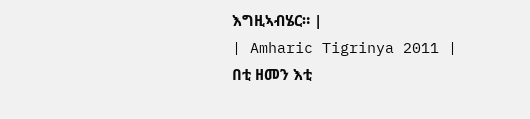እግዚኣብሄር። |
| Amharic Tigrinya 2011 | በቲ ዘመን እቲ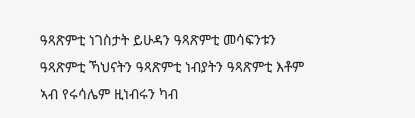ዓጻጽምቲ ነገስታት ይሁዳን ዓጻጽምቲ መሳፍንቱን ዓጻጽምቲ ኻህናትን ዓጻጽምቲ ነብያትን ዓጻጽምቲ እቶም ኣብ የሩሳሌም ዚነብሩን ካብ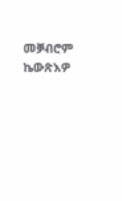መቓብሮም ኬውጽእዎ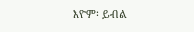እዮም፡ ይብል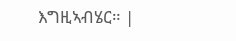እግዚኣብሄር። |